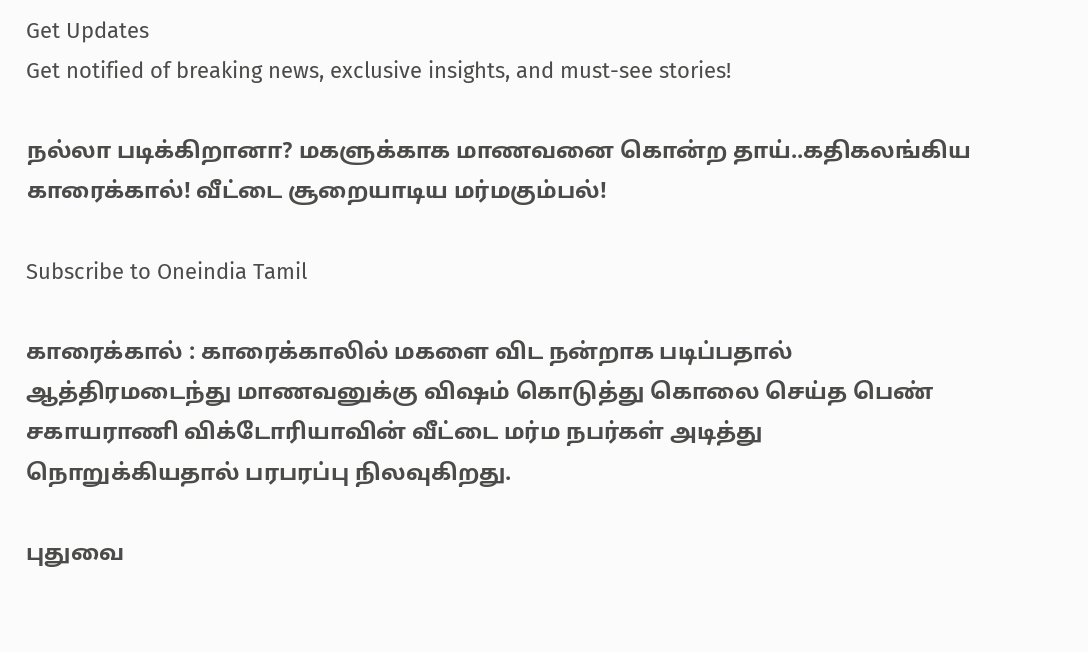Get Updates
Get notified of breaking news, exclusive insights, and must-see stories!

நல்லா படிக்கிறானா? மகளுக்காக மாணவனை கொன்ற தாய்..கதிகலங்கிய காரைக்கால்! வீட்டை சூறையாடிய மர்மகும்பல்!

Subscribe to Oneindia Tamil

காரைக்கால் : காரைக்காலில் மகளை விட நன்றாக படிப்பதால் ஆத்திரமடைந்து மாணவனுக்கு விஷம் கொடுத்து கொலை செய்த பெண் சகாயராணி விக்டோரியாவின் வீட்டை மர்ம நபர்கள் அடித்து நொறுக்கியதால் பரபரப்பு நிலவுகிறது.

புதுவை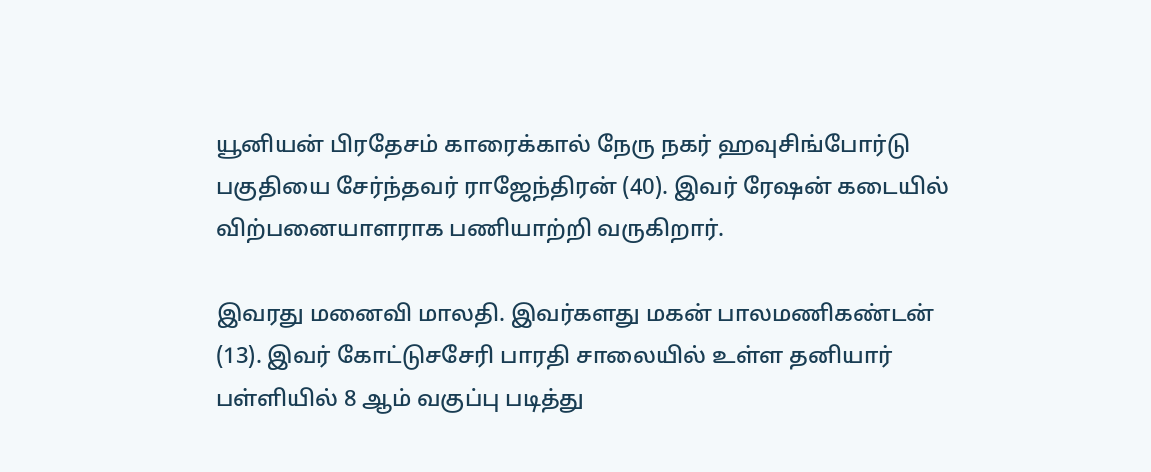யூனியன் பிரதேசம் காரைக்கால் நேரு நகர் ஹவுசிங்போர்டு பகுதியை சேர்ந்தவர் ராஜேந்திரன் (40). இவர் ரேஷன் கடையில் விற்பனையாளராக பணியாற்றி வருகிறார்.

இவரது மனைவி மாலதி. இவர்களது மகன் பாலமணிகண்டன் (13). இவர் கோட்டுசசேரி பாரதி சாலையில் உள்ள தனியார் பள்ளியில் 8 ஆம் வகுப்பு படித்து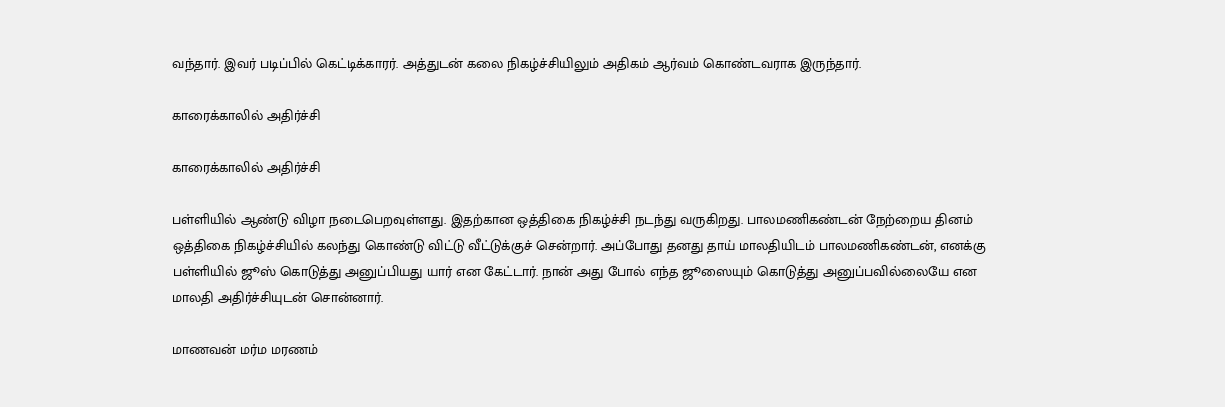வந்தார். இவர் படிப்பில் கெட்டிக்காரர். அத்துடன் கலை நிகழ்ச்சியிலும் அதிகம் ஆர்வம் கொண்டவராக இருந்தார்.

காரைக்காலில் அதிர்ச்சி

காரைக்காலில் அதிர்ச்சி

பள்ளியில் ஆண்டு விழா நடைபெறவுள்ளது. இதற்கான ஒத்திகை நிகழ்ச்சி நடந்து வருகிறது. பாலமணிகண்டன் நேற்றைய தினம் ஒத்திகை நிகழ்ச்சியில் கலந்து கொண்டு விட்டு வீட்டுக்குச் சென்றார். அப்போது தனது தாய் மாலதியிடம் பாலமணிகண்டன், எனக்கு பள்ளியில் ஜூஸ் கொடுத்து அனுப்பியது யார் என கேட்டார். நான் அது போல் எந்த ஜூஸையும் கொடுத்து அனுப்பவில்லையே என மாலதி அதிர்ச்சியுடன் சொன்னார்.

மாணவன் மர்ம மரணம்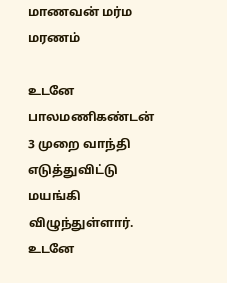மாணவன் மர்ம மரணம்

உடனே பாலமணிகண்டன் 3 முறை வாந்தி எடுத்துவிட்டு மயங்கி விழுந்துள்ளார். உடனே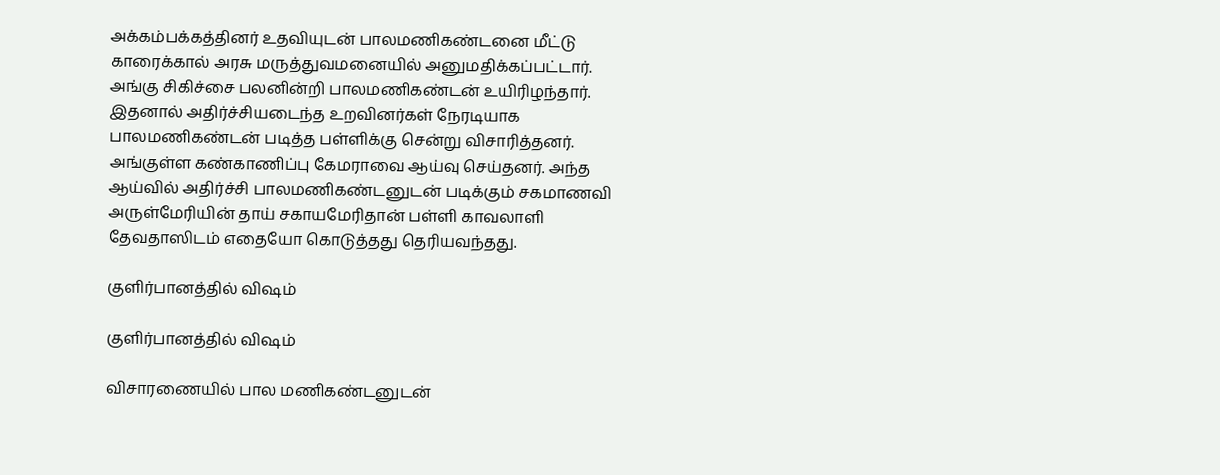அக்கம்பக்கத்தினர் உதவியுடன் பாலமணிகண்டனை மீட்டு காரைக்கால் அரசு மருத்துவமனையில் அனுமதிக்கப்பட்டார். அங்கு சிகிச்சை பலனின்றி பாலமணிகண்டன் உயிரிழந்தார். இதனால் அதிர்ச்சியடைந்த உறவினர்கள் நேரடியாக பாலமணிகண்டன் படித்த பள்ளிக்கு சென்று விசாரித்தனர். அங்குள்ள கண்காணிப்பு கேமராவை ஆய்வு செய்தனர். அந்த ஆய்வில் அதிர்ச்சி பாலமணிகண்டனுடன் படிக்கும் சகமாணவி அருள்மேரியின் தாய் சகாயமேரிதான் பள்ளி காவலாளி தேவதாஸிடம் எதையோ கொடுத்தது தெரியவந்தது.

குளிர்பானத்தில் விஷம்

குளிர்பானத்தில் விஷம்

விசாரணையில் பால மணிகண்டனுடன்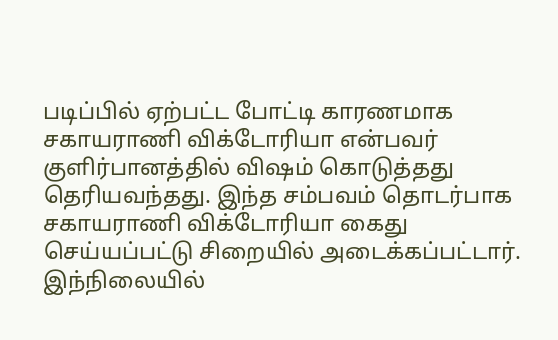படிப்பில் ஏற்பட்ட போட்டி காரணமாக சகாயராணி விக்டோரியா என்பவர் குளிர்பானத்தில் விஷம் கொடுத்தது தெரியவந்தது. இந்த சம்பவம் தொடர்பாக சகாயராணி விக்டோரியா கைது செய்யப்பட்டு சிறையில் அடைக்கப்பட்டார். இந்நிலையில்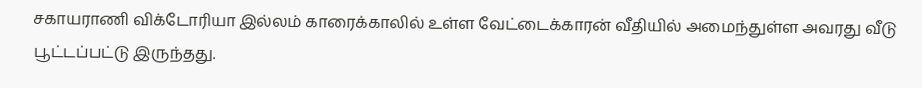சகாயராணி விக்டோரியா இல்லம் காரைக்காலில் உள்ள வேட்டைக்காரன் வீதியில் அமைந்துள்ள அவரது வீடு பூட்டப்பட்டு இருந்தது.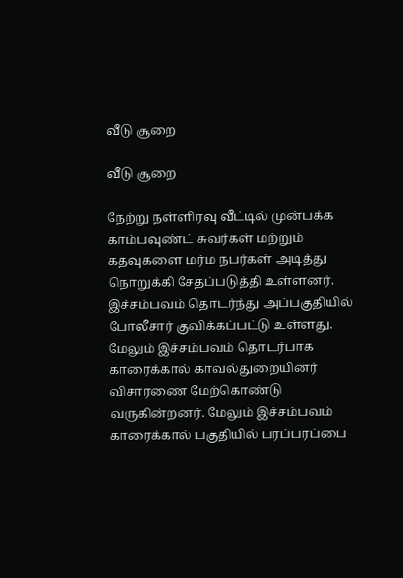வீடு சூறை

வீடு சூறை

நேற்று நள்ளிரவு வீட்டில் முன்பக்க காம்பவுண்ட் சுவர்கள் மற்றும் கதவுகளை மர்ம நபர்கள் அடித்து நொறுக்கி சேதப்படுத்தி உள்ளனர். இச்சம்பவம் தொடர்ந்து அப்பகுதியில் போலீசார் குவிக்கப்பட்டு உள்ளது. மேலும் இச்சம்பவம் தொடர்பாக காரைக்கால் காவல்துறையினர் விசாரணை மேற்கொண்டு வருகின்றனர். மேலும் இச்சம்பவம் காரைக்கால் பகுதியில் பரப்பரப்பை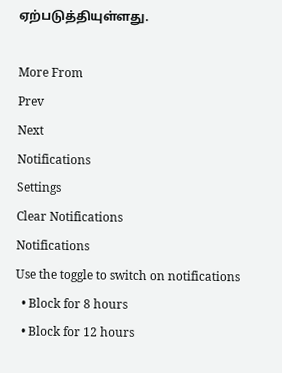ஏற்படுத்தியுள்ளது.

More From
Prev
Next
Notifications
Settings
Clear Notifications
Notifications
Use the toggle to switch on notifications
  • Block for 8 hours
  • Block for 12 hours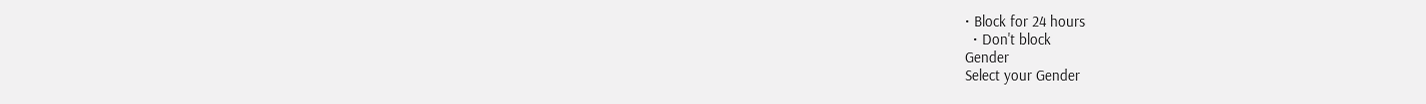• Block for 24 hours
  • Don't block
Gender
Select your Gender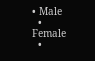• Male
  • Female
  •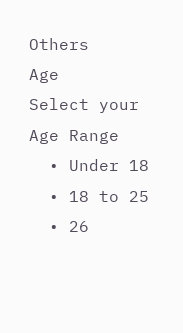Others
Age
Select your Age Range
  • Under 18
  • 18 to 25
  • 26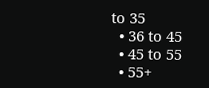to 35
  • 36 to 45
  • 45 to 55
  • 55+